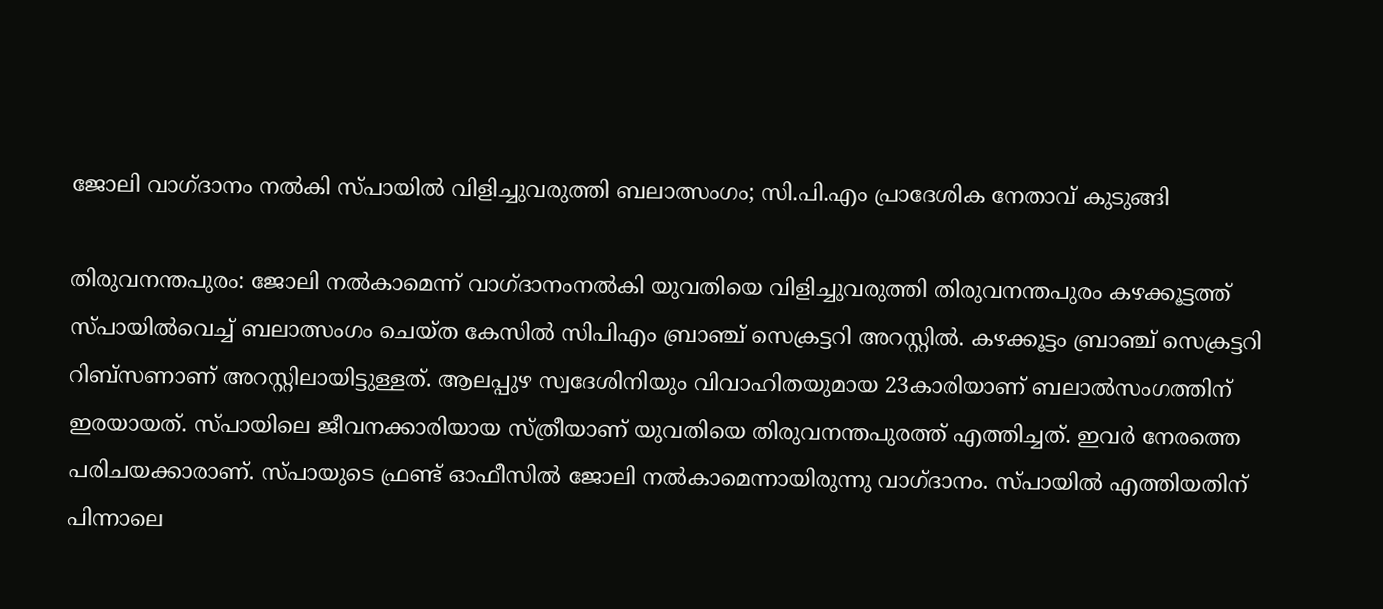ജോലി വാഗ്ദാനം നൽകി സ്പായിൽ വിളിച്ചുവരുത്തി ബലാത്സംഗം; സി.പി.എം പ്രാദേശിക നേതാവ് കുടുങ്ങി

തിരുവനന്തപുരം: ജോലി നൽകാമെന്ന് വാഗ്ദാനംനൽകി യുവതിയെ വിളിച്ചുവരുത്തി തിരുവനന്തപുരം കഴക്കൂട്ടത്ത് സ്പായിൽവെച്ച് ബലാത്സംഗം ചെയ്ത കേസിൽ സിപിഎം ബ്രാഞ്ച് സെക്രട്ടറി അറസ്റ്റില്‍. കഴക്കൂട്ടം ബ്രാഞ്ച് സെക്രട്ടറി റിബ്സണാണ് അറസ്റ്റിലായിട്ടുള്ളത്. ആലപ്പുഴ സ്വദേശിനിയും വിവാഹിതയുമായ 23കാരിയാണ് ബലാൽസംഗത്തിന് ഇരയായത്. സ്പായിലെ ജീവനക്കാരിയായ സ്ത്രീയാണ് യുവതിയെ തിരുവനന്തപുരത്ത് എത്തിച്ചത്. ഇവർ നേരത്തെ പരിചയക്കാരാണ്. സ്പായുടെ ഫ്രണ്ട് ഓഫീസിൽ ജോലി നൽകാമെന്നായിരുന്നു വാഗ്ദാനം. സ്പായില്‍ എത്തിയതിന് പിന്നാലെ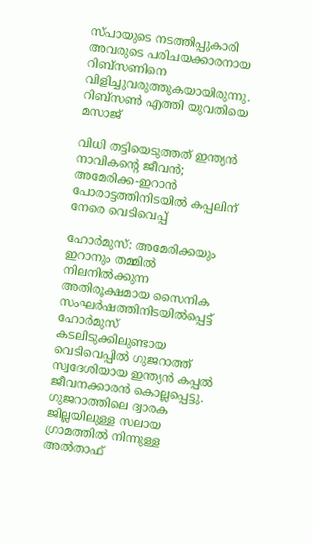സ്പായുടെ നടത്തിപ്പുകാരി അവരുടെ പരിചയക്കാരനായ റിബ്സണിനെ വിളിച്ചുവരുത്തുകയായിരുന്നു. റിബ്സൺ എത്തി യുവതിയെ മസാജ്

വിധി തട്ടിയെടുത്തത് ഇന്ത്യൻ നാവികന്റെ ജീവൻ; അമേരിക്ക-ഇറാൻ പോരാട്ടത്തിനിടയിൽ കപ്പലിന് നേരെ വെടിവെപ്പ്

ഹോർമുസ്: അമേരിക്കയും ഇറാനും തമ്മിൽ നിലനിൽക്കുന്ന അതിരൂക്ഷമായ സൈനിക സംഘർഷത്തിനിടയിൽപ്പെട്ട് ഹോർമുസ് കടലിടുക്കിലുണ്ടായ വെടിവെപ്പിൽ ഗുജറാത്ത് സ്വദേശിയായ ഇന്ത്യൻ കപ്പൽ ജീവനക്കാരൻ കൊല്ലപ്പെട്ടു. ഗുജറാത്തിലെ ദ്വാരക ജില്ലയിലുള്ള സലായ ഗ്രാമത്തിൽ നിന്നുള്ള അൽതാഫ്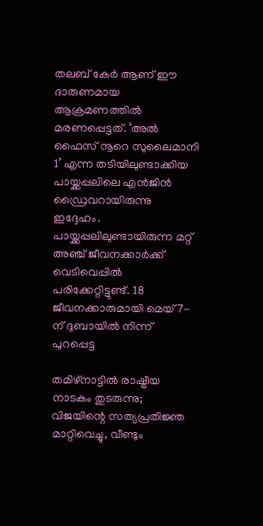തലബ് കേർ ആണ് ഈ ദാരുണമായ ആക്രമണത്തിൽ മരണപ്പെട്ടത്. ‘അൽ ഫൈസ് നൂറെ സുലൈമാനി 1’ എന്ന തടിയിലുണ്ടാക്കിയ പായ്ക്കപ്പലിലെ എൻജിൻ ഡ്രൈവറായിരുന്നു ഇദ്ദേഹം. പായ്ക്കപ്പലിലുണ്ടായിരുന്ന മറ്റ് അഞ്ച് ജീവനക്കാർക്ക് വെടിവെപ്പിൽ പരിക്കേറ്റിട്ടുണ്ട്. 18 ജീവനക്കാരുമായി മെയ് 7-ന് ദുബായിൽ നിന്ന് പുറപ്പെട്ട

തമിഴ്‌നാട്ടിൽ രാഷ്ട്രീയ നാടകം തുടരുന്നു; വിജയിന്റെ സത്യപ്രതിജ്ഞ മാറ്റിവെച്ചു, വീണ്ടും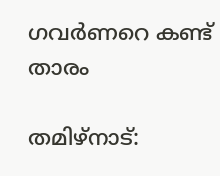ഗവർണറെ കണ്ട് താരം

തമിഴ്‌നാട്: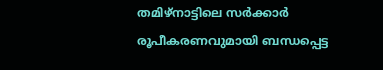തമിഴ്‌നാട്ടിലെ സർക്കാർ രൂപീകരണവുമായി ബന്ധപ്പെട്ട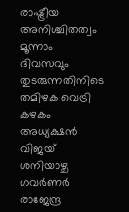രാഷ്ട്രീയ അനിശ്ചിതത്വം മൂന്നാം ദിവസവും തുടരുന്നതിനിടെ തമിഴക വെട്രി കഴകം അധ്യക്ഷൻ വിജയ് ശനിയാഴ്ച ഗവർണർ രാജേന്ദ്ര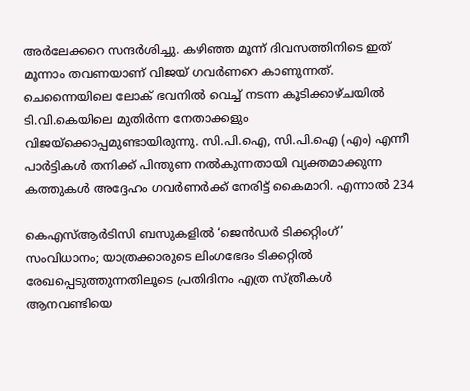അർലേക്കറെ സന്ദർശിച്ചു. കഴിഞ്ഞ മൂന്ന് ദിവസത്തിനിടെ ഇത് മൂന്നാം തവണയാണ് വിജയ് ഗവർണറെ കാണുന്നത്. ചെന്നൈയിലെ ലോക് ഭവനിൽ വെച്ച് നടന്ന കൂടിക്കാഴ്ചയിൽ ടി.വി.കെയിലെ മുതിർന്ന നേതാക്കളും വിജയ്ക്കൊപ്പമുണ്ടായിരുന്നു. സി.പി.ഐ, സി.പി.ഐ (എം) എന്നീ പാർട്ടികൾ തനിക്ക് പിന്തുണ നൽകുന്നതായി വ്യക്തമാക്കുന്ന കത്തുകൾ അദ്ദേഹം ഗവർണർക്ക് നേരിട്ട് കൈമാറി. എന്നാൽ 234

കെഎസ്ആര്‍ടിസി ബസുകളില്‍ ‘ജെന്‍ഡര്‍ ടിക്കറ്റിംഗ്’ സംവിധാനം; യാത്രക്കാരുടെ ലിംഗഭേദം ടിക്കറ്റില്‍ രേഖപ്പെടുത്തുന്നതിലൂടെ പ്രതിദിനം എത്ര സ്ത്രീകള്‍ ആനവണ്ടിയെ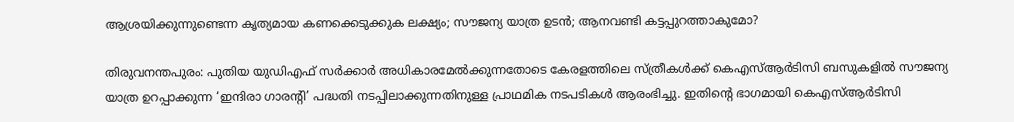ആശ്രയിക്കുന്നുണ്ടെന്ന കൃത്യമായ കണക്കെടുക്കുക ലക്ഷ്യം; സൗജന്യ യാത്ര ഉടന്‍; ആനവണ്ടി കട്ടപ്പുറത്താകുമോ?

തിരുവനന്തപുരം: പുതിയ യുഡിഎഫ് സര്‍ക്കാര്‍ അധികാരമേല്‍ക്കുന്നതോടെ കേരളത്തിലെ സ്ത്രീകള്‍ക്ക് കെഎസ്ആര്‍ടിസി ബസുകളില്‍ സൗജന്യ യാത്ര ഉറപ്പാക്കുന്ന ‘ഇന്ദിരാ ഗാരന്റി’ പദ്ധതി നടപ്പിലാക്കുന്നതിനുള്ള പ്രാഥമിക നടപടികള്‍ ആരംഭിച്ചു. ഇതിന്റെ ഭാഗമായി കെഎസ്ആര്‍ടിസി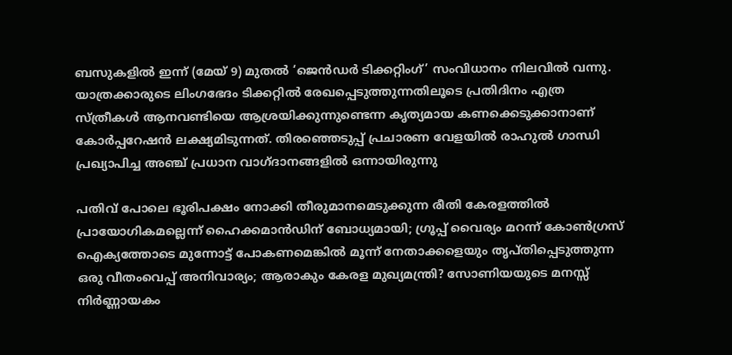ബസുകളില്‍ ഇന്ന് (മേയ് 9) മുതല്‍ ‘ജെന്‍ഡര്‍ ടിക്കറ്റിംഗ്’ സംവിധാനം നിലവില്‍ വന്നു. യാത്രക്കാരുടെ ലിംഗഭേദം ടിക്കറ്റില്‍ രേഖപ്പെടുത്തുന്നതിലൂടെ പ്രതിദിനം എത്ര സ്ത്രീകള്‍ ആനവണ്ടിയെ ആശ്രയിക്കുന്നുണ്ടെന്ന കൃത്യമായ കണക്കെടുക്കാനാണ് കോര്‍പ്പറേഷന്‍ ലക്ഷ്യമിടുന്നത്. തിരഞ്ഞെടുപ്പ് പ്രചാരണ വേളയില്‍ രാഹുല്‍ ഗാന്ധി പ്രഖ്യാപിച്ച അഞ്ച് പ്രധാന വാഗ്ദാനങ്ങളില്‍ ഒന്നായിരുന്നു

പതിവ് പോലെ ഭൂരിപക്ഷം നോക്കി തീരുമാനമെടുക്കുന്ന രീതി കേരളത്തില്‍ പ്രായോഗികമല്ലെന്ന് ഹൈക്കമാന്‍ഡിന് ബോധ്യമായി; ഗ്രൂപ്പ് വൈര്യം മറന്ന് കോണ്‍ഗ്രസ് ഐക്യത്തോടെ മുന്നോട്ട് പോകണമെങ്കില്‍ മൂന്ന് നേതാക്കളെയും തൃപ്തിപ്പെടുത്തുന്ന ഒരു വീതംവെപ്പ് അനിവാര്യം; ആരാകും കേരള മുഖ്യമന്ത്രി? സോണിയയുടെ മനസ്സ് നിര്‍ണ്ണായകം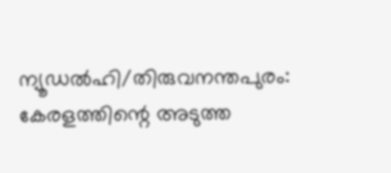ന്യൂഡല്‍ഹി/തിരുവനന്തപുരം: കേരളത്തിന്റെ അടുത്ത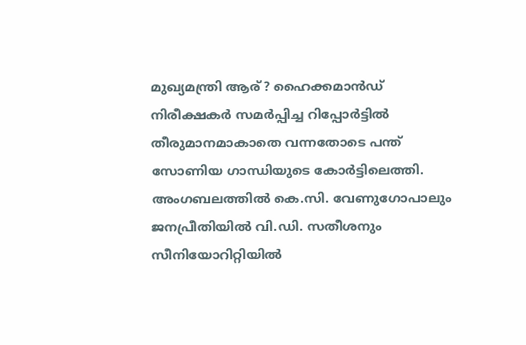മുഖ്യമന്ത്രി ആര്? ഹൈക്കമാന്‍ഡ് നിരീക്ഷകര്‍ സമര്‍പ്പിച്ച റിപ്പോര്‍ട്ടില്‍ തീരുമാനമാകാതെ വന്നതോടെ പന്ത് സോണിയ ഗാന്ധിയുടെ കോര്‍ട്ടിലെത്തി. അംഗബലത്തില്‍ കെ.സി. വേണുഗോപാലും ജനപ്രീതിയില്‍ വി.ഡി. സതീശനും സീനിയോറിറ്റിയില്‍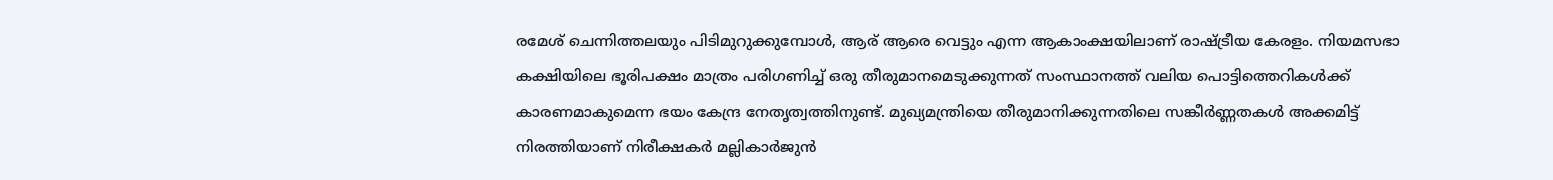രമേശ് ചെന്നിത്തലയും പിടിമുറുക്കുമ്പോള്‍, ആര് ആരെ വെട്ടും എന്ന ആകാംക്ഷയിലാണ് രാഷ്ട്രീയ കേരളം. നിയമസഭാ കക്ഷിയിലെ ഭൂരിപക്ഷം മാത്രം പരിഗണിച്ച് ഒരു തീരുമാനമെടുക്കുന്നത് സംസ്ഥാനത്ത് വലിയ പൊട്ടിത്തെറികള്‍ക്ക് കാരണമാകുമെന്ന ഭയം കേന്ദ്ര നേതൃത്വത്തിനുണ്ട്. മുഖ്യമന്ത്രിയെ തീരുമാനിക്കുന്നതിലെ സങ്കീര്‍ണ്ണതകള്‍ അക്കമിട്ട് നിരത്തിയാണ് നിരീക്ഷകര്‍ മല്ലികാര്‍ജുന്‍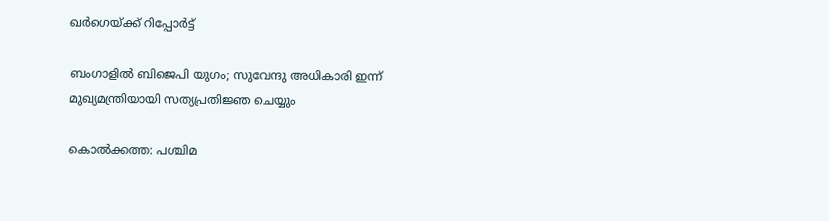ഖര്‍ഗെയ്ക്ക് റിപ്പോര്‍ട്ട്

ബംഗാളിൽ ബിജെപി യുഗം; സുവേന്ദു അധികാരി ഇന്ന് മുഖ്യമന്ത്രിയായി സത്യപ്രതിജ്ഞ ചെയ്യും

കൊൽക്കത്ത: പശ്ചിമ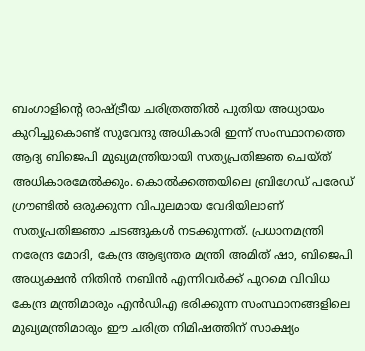ബംഗാളിന്റെ രാഷ്ട്രീയ ചരിത്രത്തിൽ പുതിയ അധ്യായം കുറിച്ചുകൊണ്ട് സുവേന്ദു അധികാരി ഇന്ന് സംസ്ഥാനത്തെ ആദ്യ ബിജെപി മുഖ്യമന്ത്രിയായി സത്യപ്രതിജ്ഞ ചെയ്ത് അധികാരമേൽക്കും. കൊൽക്കത്തയിലെ ബ്രിഗേഡ് പരേഡ് ഗ്രൗണ്ടിൽ ഒരുക്കുന്ന വിപുലമായ വേദിയിലാണ് സത്യപ്രതിജ്ഞാ ചടങ്ങുകൾ നടക്കുന്നത്. പ്രധാനമന്ത്രി നരേന്ദ്ര മോദി, കേന്ദ്ര ആഭ്യന്തര മന്ത്രി അമിത് ഷാ, ബിജെപി അധ്യക്ഷൻ നിതിൻ നബിൻ എന്നിവർക്ക് പുറമെ വിവിധ കേന്ദ്ര മന്ത്രിമാരും എൻഡിഎ ഭരിക്കുന്ന സംസ്ഥാനങ്ങളിലെ മുഖ്യമന്ത്രിമാരും ഈ ചരിത്ര നിമിഷത്തിന് സാക്ഷ്യം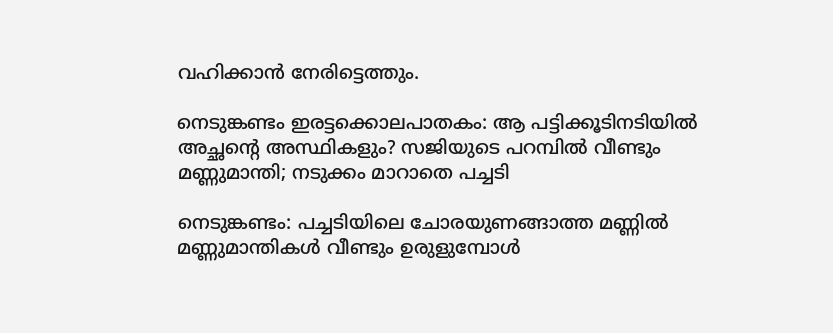വഹിക്കാൻ നേരിട്ടെത്തും.

നെടുങ്കണ്ടം ഇരട്ടക്കൊലപാതകം: ആ പട്ടിക്കൂടിനടിയില്‍ അച്ഛന്റെ അസ്ഥികളും? സജിയുടെ പറമ്പില്‍ വീണ്ടും മണ്ണുമാന്തി; നടുക്കം മാറാതെ പച്ചടി

നെടുങ്കണ്ടം: പച്ചടിയിലെ ചോരയുണങ്ങാത്ത മണ്ണില്‍ മണ്ണുമാന്തികള്‍ വീണ്ടും ഉരുളുമ്പോള്‍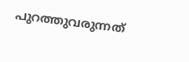പുറത്തുവരുന്നത്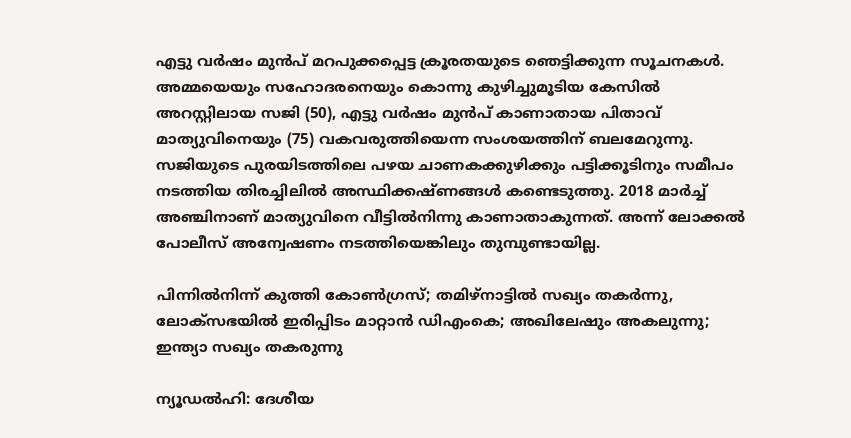എട്ടു വര്‍ഷം മുന്‍പ് മറപുക്കപ്പെട്ട ക്രൂരതയുടെ ഞെട്ടിക്കുന്ന സൂചനകള്‍. അമ്മയെയും സഹോദരനെയും കൊന്നു കുഴിച്ചുമൂടിയ കേസില്‍ അറസ്റ്റിലായ സജി (50), എട്ടു വര്‍ഷം മുന്‍പ് കാണാതായ പിതാവ് മാത്യുവിനെയും (75) വകവരുത്തിയെന്ന സംശയത്തിന് ബലമേറുന്നു. സജിയുടെ പുരയിടത്തിലെ പഴയ ചാണകക്കുഴിക്കും പട്ടിക്കൂടിനും സമീപം നടത്തിയ തിരച്ചിലില്‍ അസ്ഥിക്കഷ്ണങ്ങള്‍ കണ്ടെടുത്തു. 2018 മാര്‍ച്ച് അഞ്ചിനാണ് മാത്യുവിനെ വീട്ടില്‍നിന്നു കാണാതാകുന്നത്. അന്ന് ലോക്കല്‍ പോലീസ് അന്വേഷണം നടത്തിയെങ്കിലും തുമ്പുണ്ടായില്ല.

പിന്നില്‍നിന്ന് കുത്തി കോണ്‍ഗ്രസ്; തമിഴ്‌നാട്ടില്‍ സഖ്യം തകര്‍ന്നു, ലോക്സഭയില്‍ ഇരിപ്പിടം മാറ്റാന്‍ ഡിഎംകെ; അഖിലേഷും അകലുന്നു; ഇന്ത്യാ സഖ്യം തകരുന്നു

ന്യൂഡല്‍ഹി: ദേശീയ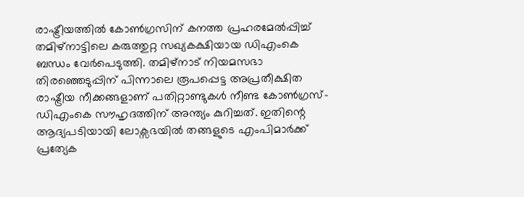രാഷ്ട്രീയത്തില്‍ കോണ്‍ഗ്രസിന് കനത്ത പ്രഹരമേല്‍പ്പിച്ച് തമിഴ്‌നാട്ടിലെ കരുത്തുറ്റ സഖ്യകക്ഷിയായ ഡിഎംകെ ബന്ധം വേര്‍പെടുത്തി. തമിഴ്‌നാട് നിയമസഭാ തിരഞ്ഞെടുപ്പിന് പിന്നാലെ രൂപപ്പെട്ട അപ്രതീക്ഷിത രാഷ്ട്രീയ നീക്കങ്ങളാണ് പതിറ്റാണ്ടുകള്‍ നീണ്ട കോണ്‍ഗ്രസ്-ഡിഎംകെ സൗഹൃദത്തിന് അന്ത്യം കുറിച്ചത്. ഇതിന്റെ ആദ്യപടിയായി ലോക്സഭയില്‍ തങ്ങളുടെ എംപിമാര്‍ക്ക് പ്രത്യേക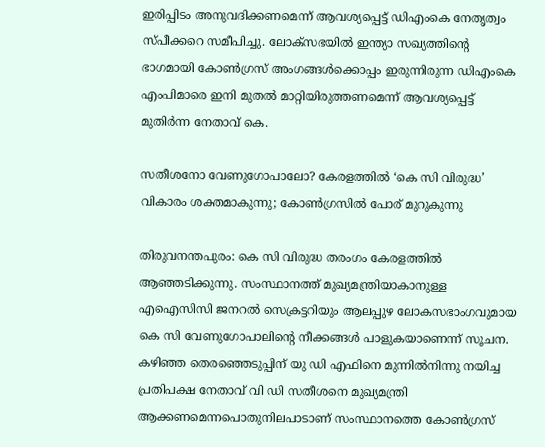ഇരിപ്പിടം അനുവദിക്കണമെന്ന് ആവശ്യപ്പെട്ട് ഡിഎംകെ നേതൃത്വം സ്പീക്കറെ സമീപിച്ചു. ലോക്സഭയില്‍ ഇന്ത്യാ സഖ്യത്തിന്റെ ഭാഗമായി കോണ്‍ഗ്രസ് അംഗങ്ങള്‍ക്കൊപ്പം ഇരുന്നിരുന്ന ഡിഎംകെ എംപിമാരെ ഇനി മുതല്‍ മാറ്റിയിരുത്തണമെന്ന് ആവശ്യപ്പെട്ട് മുതിര്‍ന്ന നേതാവ് കെ.

സതീശനോ വേണുഗോപാലോ? കേരളത്തിൽ ‘കെ സി വിരുദ്ധ’ വികാരം ശക്തമാകുന്നു; കോൺഗ്രസിൽ പോര് മുറുകുന്നു

തിരുവനന്തപുരം: കെ സി വിരുദ്ധ തരംഗം കേരളത്തിൽ ആഞ്ഞടിക്കുന്നു. സംസ്ഥാനത്ത് മുഖ്യമന്ത്രിയാകാനുള്ള എഐസിസി ജനറൽ സെക്രട്ടറിയും ആലപ്പുഴ ലോകസഭാംഗവുമായ കെ സി വേണുഗോപാലിന്റെ നീക്കങ്ങൾ പാളുകയാണെന്ന് സൂചന. കഴിഞ്ഞ തെരഞ്ഞെടുപ്പിന് യു ഡി എഫിനെ മുന്നിൽനിന്നു നയിച്ച പ്രതിപക്ഷ നേതാവ് വി ഡി സതീശനെ മുഖ്യമന്ത്രി ആക്കണമെന്നപൊതുനിലപാടാണ് സംസ്ഥാനത്തെ കോൺഗ്രസ്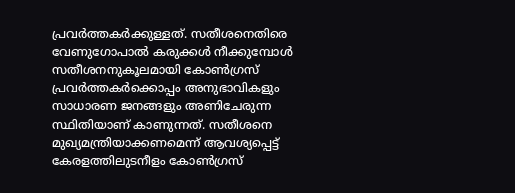പ്രവർത്തകർക്കുള്ളത്. സതീശനെതിരെ വേണുഗോപാൽ കരുക്കൾ നീക്കുമ്പോൾ സതീശനനുകൂലമായി കോൺഗ്രസ് പ്രവർത്തകർക്കൊപ്പം അനുഭാവികളും സാധാരണ ജനങ്ങളും അണിചേരുന്ന സ്ഥിതിയാണ് കാണുന്നത്. സതീശനെ മുഖ്യമന്ത്രിയാക്കണമെന്ന് ആവശ്യപ്പെട്ട് കേരളത്തിലുടനീളം കോൺഗ്രസ്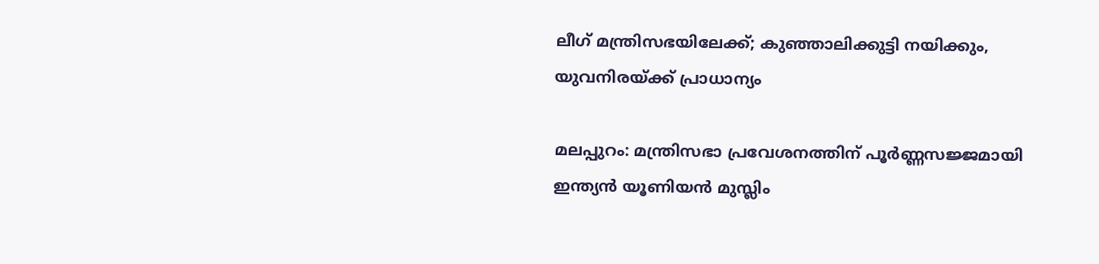ലീഗ് മന്ത്രിസഭയിലേക്ക്; കുഞ്ഞാലിക്കുട്ടി നയിക്കും, യുവനിരയ്ക്ക് പ്രാധാന്യം

മലപ്പുറം: മന്ത്രിസഭാ പ്രവേശനത്തിന് പൂർണ്ണസജ്ജമായി ഇന്ത്യൻ യൂണിയൻ മുസ്ലിം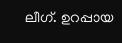ലീഗ്. ഉറപ്പായ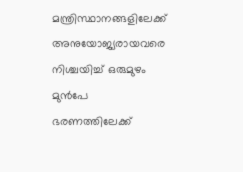മന്ത്രിസ്ഥാനങ്ങളിലേക്ക് അനുയോജ്യരായവരെ നിശ്ചയിച്ച് ഒരുമുഴം മുൻപേ ഭരണത്തിലേക്ക്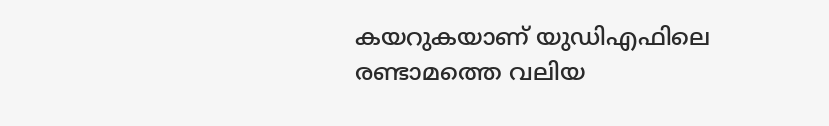കയറുകയാണ് യുഡിഎഫിലെ രണ്ടാമത്തെ വലിയ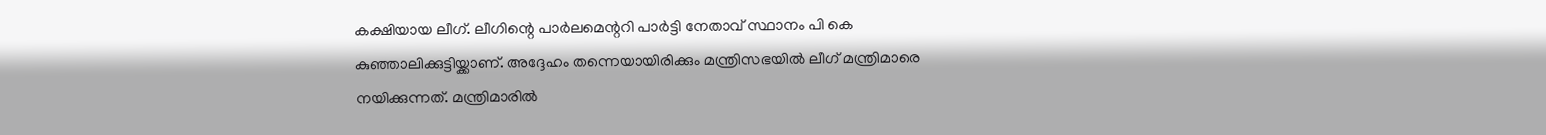കക്ഷിയായ ലീഗ്. ലീഗിന്റെ പാർലമെന്ററി പാർട്ടി നേതാവ് സ്ഥാനം പി കെ കുഞ്ഞാലിക്കുട്ടിയ്ക്കാണ്. അദ്ദേഹം തന്നെയായിരിക്കും മന്ത്രിസഭയിൽ ലീഗ് മന്ത്രിമാരെ നയിക്കുന്നത്. മന്ത്രിമാരിൽ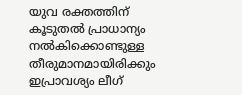യുവ രക്തത്തിന് കൂടുതൽ പ്രാധാന്യം നൽകിക്കൊണ്ടുള്ള തീരുമാനമായിരിക്കും ഇപ്രാവശ്യം ലീഗ്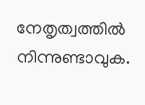നേതൃത്വത്തിൽ നിന്നുണ്ടാവുക.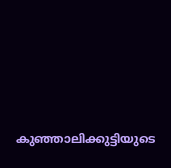കുഞ്ഞാലിക്കുട്ടിയുടെ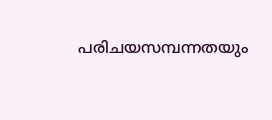പരിചയസമ്പന്നതയും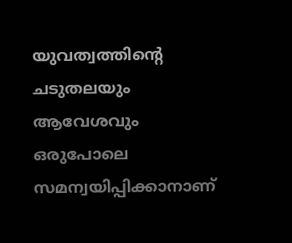യുവത്വത്തിന്റെ ചടുതലയും ആവേശവും ഒരുപോലെ സമന്വയിപ്പിക്കാനാണ്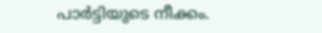പാർട്ടിയുടെ നീക്കം.